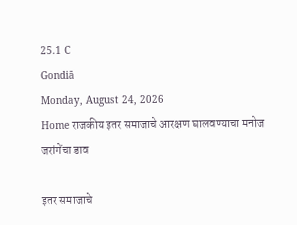25.1 C
Gondiā
Monday, August 24, 2026
Home राजकीय इतर समाजाचे आरक्षण घालवण्याचा मनोज जरांगेंचा डाव

इतर समाजाचे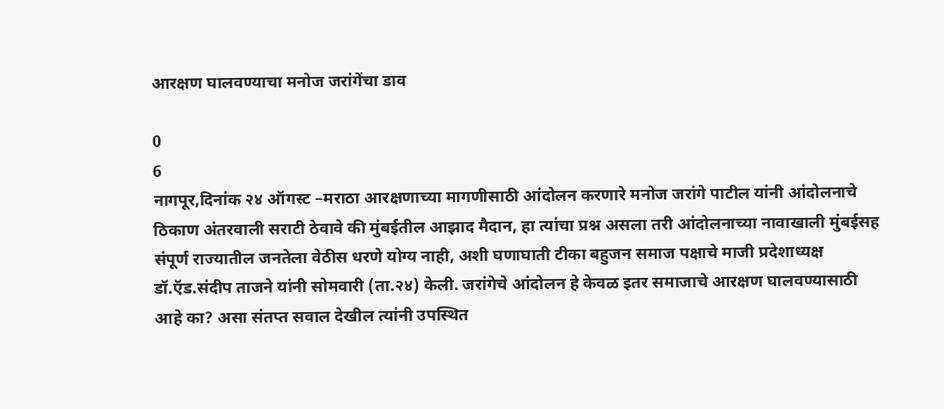आरक्षण घालवण्याचा मनोज जरांगेंचा डाव

0
6
नागपूर,दिनांक २४ ऑगस्ट –मराठा आरक्षणाच्या मागणीसाठी आंदोलन करणारे मनोज जरांगे पाटील यांनी आंदोलनाचे ठिकाण अंतरवाली सराटी ठेवावे की मुंबईतील आझाद मैदान, हा त्यांचा प्रश्न असला तरी आंदोलनाच्या नावाखाली मुंबईसह संपूर्ण राज्यातील जनतेला वेठीस धरणे योग्य नाही, अशी घणाघाती टीका बहुजन समाज पक्षाचे माजी प्रदेशाध्यक्ष डॉ.ऍड.संदीप ताजने यांनी सोमवारी (ता.२४) केली. जरांगेचे आंदोलन हे केवळ इतर समाजाचे आरक्षण घालवण्यासाठी आहे का? असा संतप्त सवाल देखील त्यांनी उपस्थित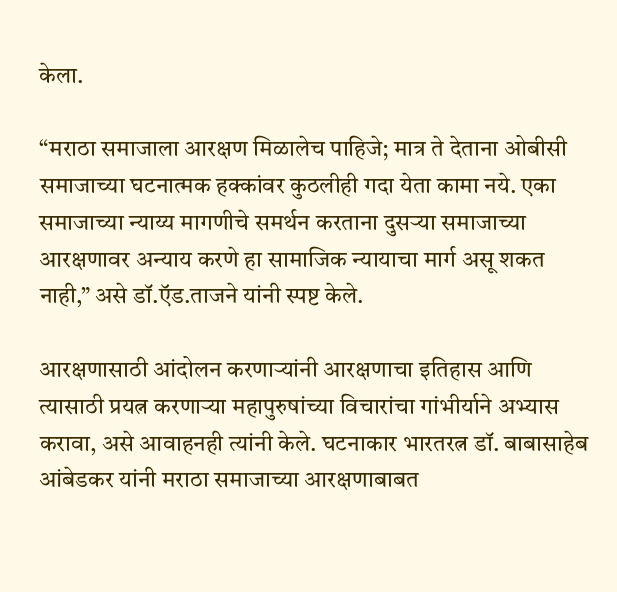केला.

“मराठा समाजाला आरक्षण मिळालेच पाहिजे; मात्र ते देताना ओबीसी समाजाच्या घटनात्मक हक्कांवर कुठलीही गदा येता कामा नये. एका समाजाच्या न्याय्य मागणीचे समर्थन करताना दुसऱ्या समाजाच्या आरक्षणावर अन्याय करणे हा सामाजिक न्यायाचा मार्ग असू शकत नाही,” असे डॉ.ऍड.ताजने यांनी स्पष्ट केले.

आरक्षणासाठी आंदोलन करणाऱ्यांनी आरक्षणाचा इतिहास आणि त्यासाठी प्रयत्न करणाऱ्या महापुरुषांच्या विचारांचा गांभीर्याने अभ्यास करावा, असे आवाहनही त्यांनी केले. घटनाकार भारतरत्न डॉ. बाबासाहेब आंबेडकर यांनी मराठा समाजाच्या आरक्षणाबाबत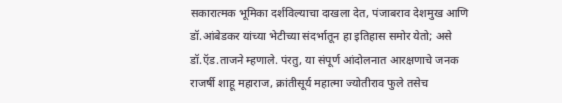सकारात्मक भूमिका दर्शविल्याचा दाखला देत, पंजाबराव देशमुख आणि डॉ.आंबेडकर यांच्या भेटीच्या संदर्भातून हा इतिहास समोर येतो; असे डॉ.ऍड.ताजने म्हणाले. पंरतु, या संपूर्ण आंदोलनात आरक्षणाचे जनक राजर्षी शाहू महाराज, क्रांतीसूर्य महात्मा ज्योतीराव फुले तसेच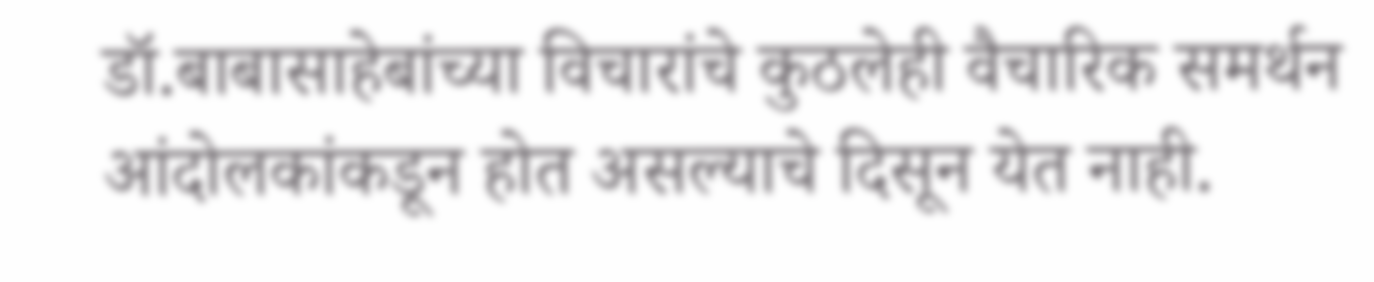डॉ.बाबासाहेबांच्या विचारांचे कुठलेही वैचारिक समर्थन आंदोलकांकडून होत असल्याचे दिसून येत नाही.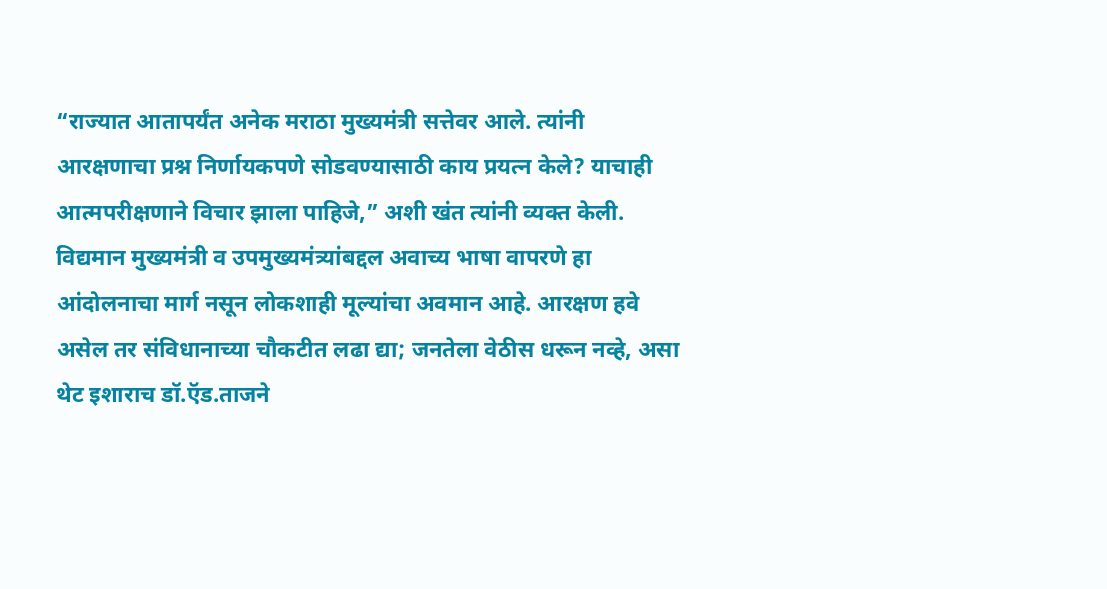“राज्यात आतापर्यंत अनेक मराठा मुख्यमंत्री सत्तेवर आले. त्यांनी आरक्षणाचा प्रश्न निर्णायकपणे सोडवण्यासाठी काय प्रयत्न केले? याचाही आत्मपरीक्षणाने विचार झाला पाहिजे,” अशी खंत त्यांनी व्यक्त केली. विद्यमान मुख्यमंत्री व उपमुख्यमंत्र्यांबद्दल अवाच्य भाषा वापरणे हा आंदोलनाचा मार्ग नसून लोकशाही मूल्यांचा अवमान आहे. आरक्षण हवे असेल तर संविधानाच्या चौकटीत लढा द्या; जनतेला वेठीस धरून नव्हे, असा थेट इशाराच डॉ.ऍड.ताजने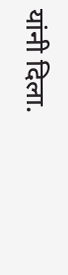यांनी दिला.